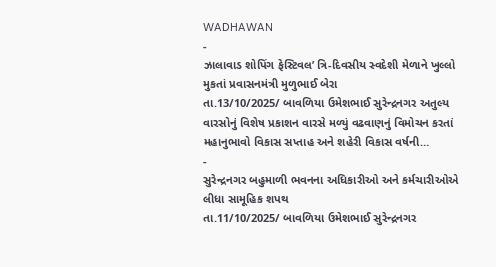WADHAWAN
-
ઝાલાવાડ શોપિંગ ફેસ્ટિવલ’ ત્રિ-દિવસીય સ્વદેશી મેળાને ખુલ્લો મુકતાં પ્રવાસનમંત્રી મુળુભાઈ બેરા
તા.13/10/2025/ બાવળિયા ઉમેશભાઈ સુરેન્દ્રનગર અતુલ્ય વારસોનું વિશેષ પ્રકાશન વારસે મળ્યું વઢવાણનું વિમોચન કરતાં મહાનુભાવો વિકાસ સપ્તાહ અને શહેરી વિકાસ વર્ષની…
-
સુરેન્દ્રનગર બહુમાળી ભવનના અધિકારીઓ અને કર્મચારીઓએ લીધા સામૂહિક શપથ
તા.11/10/2025/ બાવળિયા ઉમેશભાઈ સુરેન્દ્રનગર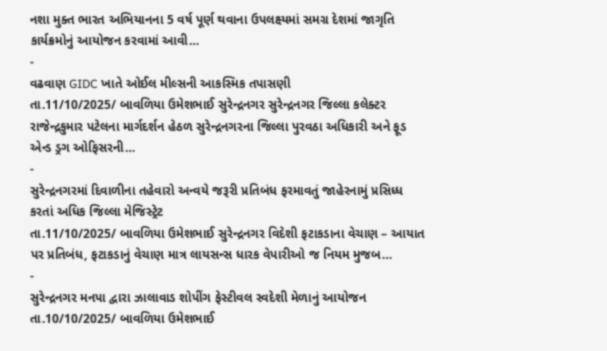નશા મુક્ત ભારત અભિયાનના 5 વર્ષ પૂર્ણ થવાના ઉપલક્ષ્યમાં સમગ્ર દેશમાં જાગૃતિ કાર્યક્રમોનું આયોજન કરવામાં આવી…
-
વઢવાણ GIDC ખાતે ઓઈલ મીલ્સની આકસ્મિક તપાસણી
તા.11/10/2025/ બાવળિયા ઉમેશભાઈ સુરેન્દ્રનગર સુરેન્દ્રનગર જિલ્લા કલેક્ટર રાજેન્દ્રકુમાર પટેલના માર્ગદર્શન હેઠળ સુરેન્દ્રનગરના જિલ્લા પુરવઠા અધિકારી અને ફૂડ એન્ડ ડ્રગ ઓફિસરની…
-
સુરેન્દ્રનગરમાં દિવાળીના તહેવારો અન્વયે જરૂરી પ્રતિબંધ ફરમાવતું જાહેરનામું પ્રસિધ્ધ કરતાં અધિક જિલ્લા મેજિસ્ટ્રેટ
તા.11/10/2025/ બાવળિયા ઉમેશભાઈ સુરેન્દ્રનગર વિદેશી ફટાકડાના વેચાણ – આયાત પર પ્રતિબંધ, ફટાકડાનું વેચાણ માત્ર લાયસન્સ ધારક વેપારીઓ જ નિયમ મુજબ…
-
સુરેન્દ્રનગર મનપા દ્વારા ઝાલાવાડ શોપીંગ ફેસ્ટીવલ સ્વદેશી મેળાનું આયોજન
તા.10/10/2025/ બાવળિયા ઉમેશભાઈ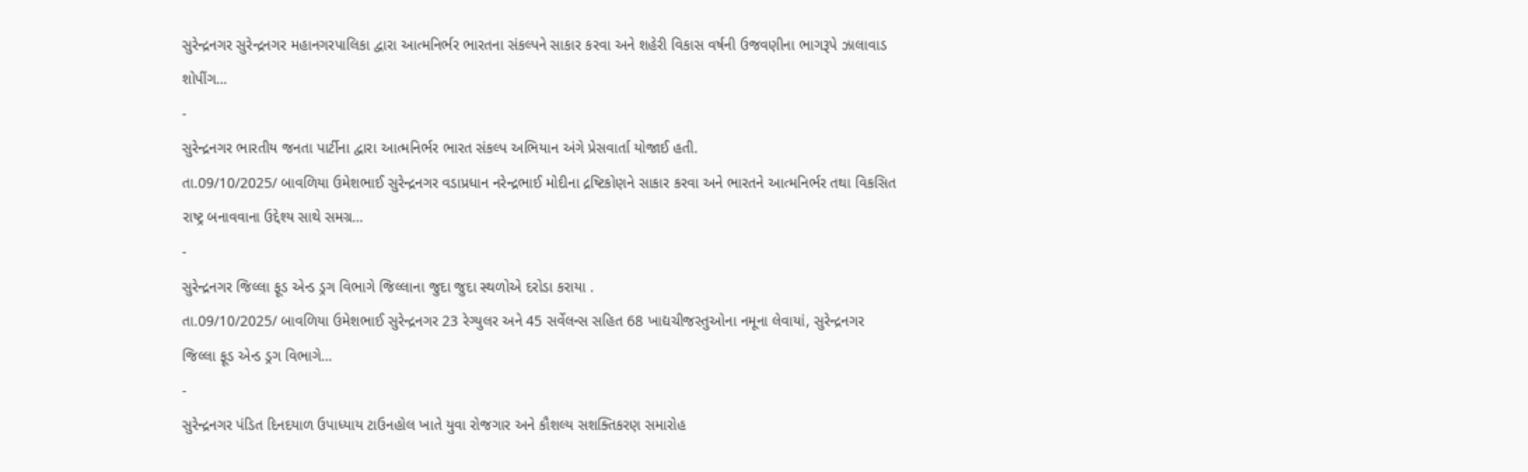સુરેન્દ્રનગર સુરેન્દ્રનગર મહાનગરપાલિકા દ્વારા આત્મનિર્ભર ભારતના સંકલ્પને સાકાર કરવા અને શહેરી વિકાસ વર્ષની ઉજવણીના ભાગરૂપે ઝાલાવાડ શોપીંગ…
-
સુરેન્દ્રનગર ભારતીય જનતા પાર્ટીના દ્વારા આત્મનિર્ભર ભારત સંકલ્પ અભિયાન અંગે પ્રેસવાર્તા યોજાઈ હતી.
તા.09/10/2025/ બાવળિયા ઉમેશભાઈ સુરેન્દ્રનગર વડાપ્રધાન નરેન્દ્રભાઈ મોદીના દ્રષ્ટિકોણને સાકાર કરવા અને ભારતને આત્મનિર્ભર તથા વિકસિત રાષ્ટ્ર બનાવવાના ઉદ્દેશ્ય સાથે સમગ્ર…
-
સુરેન્દ્રનગર જિલ્લા ફૂડ એન્ડ ડ્રગ વિભાગે જિલ્લાના જુદા જુદા સ્થળોએ દરોડા કરાયા .
તા.09/10/2025/ બાવળિયા ઉમેશભાઈ સુરેન્દ્રનગર 23 રેગ્યુલર અને 45 સર્વેલન્સ સહિત 68 ખાદ્યચીજસ્તુઓના નમૂના લેવાયાં, સુરેન્દ્રનગર જિલ્લા ફૂડ એન્ડ ડ્રગ વિભાગે…
-
સુરેન્દ્રનગર પંડિત દિનદયાળ ઉપાધ્યાય ટાઉનહોલ ખાતે યુવા રોજગાર અને કૌશલ્ય સશક્તિકરણ સમારોહ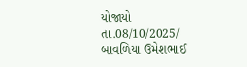યોજાયો
તા.08/10/2025/ બાવળિયા ઉમેશભાઈ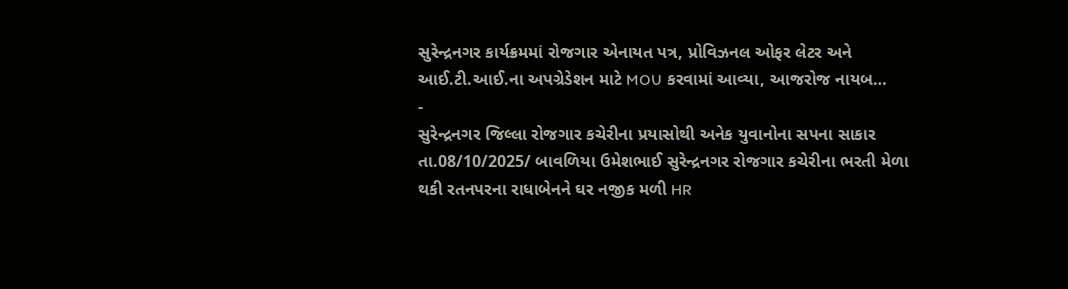સુરેન્દ્રનગર કાર્યક્રમમાં રોજગાર એનાયત પત્ર, પ્રોવિઝનલ ઓફર લેટર અને આઈ.ટી.આઈ.ના અપગ્રેડેશન માટે MOU કરવામાં આવ્યા, આજરોજ નાયબ…
-
સુરેન્દ્રનગર જિલ્લા રોજગાર કચેરીના પ્રયાસોથી અનેક યુવાનોના સપના સાકાર
તા.08/10/2025/ બાવળિયા ઉમેશભાઈ સુરેન્દ્રનગર રોજગાર કચેરીના ભરતી મેળા થકી રતનપરના રાધાબેનને ઘર નજીક મળી HR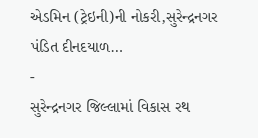એડમિન (ટ્રેઇની)ની નોકરી,સુરેન્દ્રનગર પંડિત દીનદયાળ…
-
સુરેન્દ્રનગર જિલ્લામાં વિકાસ રથ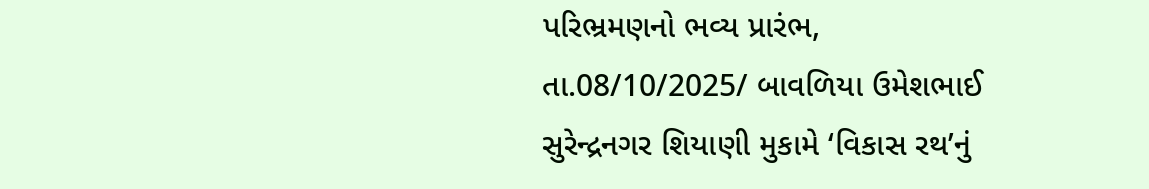પરિભ્રમણનો ભવ્ય પ્રારંભ,
તા.08/10/2025/ બાવળિયા ઉમેશભાઈ સુરેન્દ્રનગર શિયાણી મુકામે ‘વિકાસ રથ’નું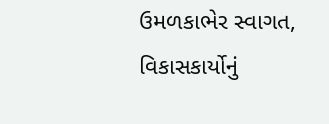ઉમળકાભેર સ્વાગત, વિકાસકાર્યોનું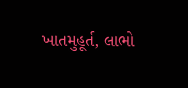ખાતમુહૂર્ત, લાભો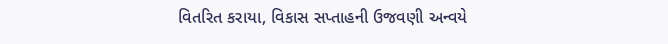વિતરિત કરાયા, વિકાસ સપ્તાહની ઉજવણી અન્વયે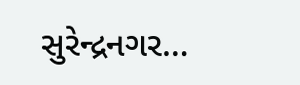સુરેન્દ્રનગર…